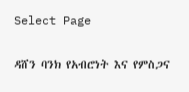Select Page

ዳሸን ባንክ የአብሮነት እና የምስጋና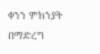ቀንን ምክንያት በማድረግ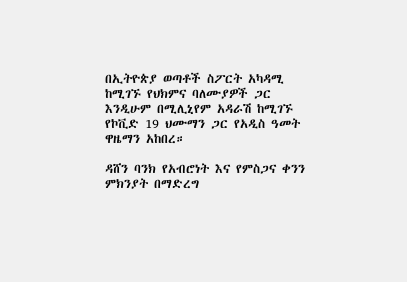በኢትዮጵያ ወጣቶች ስፖርት አካዳሚ ከሚገኙ የህክምና ባለሙያዎች ጋር እንዲሁም በሚሊኒየም አዳራሽ ከሚገኙ የኮቪድ 19 ህሙማን ጋር የአዲስ ዓመት ዋዜማን አከበረ።

ዳሸን ባንክ የአብሮነት እና የምስጋና ቀንን ምክንያት በማድረግ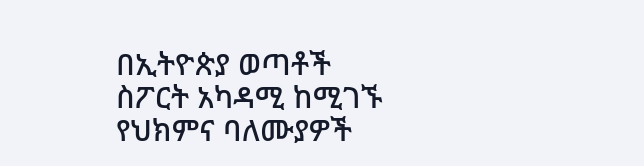በኢትዮጵያ ወጣቶች ስፖርት አካዳሚ ከሚገኙ የህክምና ባለሙያዎች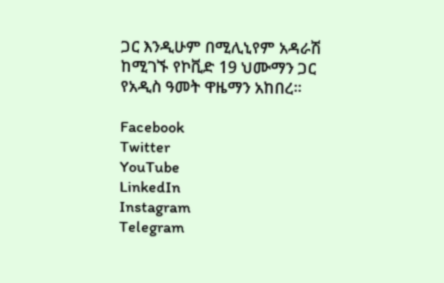ጋር እንዲሁም በሚሊኒየም አዳራሽ ከሚገኙ የኮቪድ 19 ህሙማን ጋር የአዲስ ዓመት ዋዜማን አከበረ።

Facebook
Twitter
YouTube
LinkedIn
Instagram
Telegram